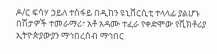ዶ/ር ፍሳሃ ኃይለ ተስፋይ በዲከን ዩኒቨርሲቲ ተላላፊ ያልሆኑ በሽታዎች ተመራማሪ፣ አቶ አዳሙ ተፈራ የቀድሞው የቪክቶሪያ ኢትዮጵያውያን ማኅበረሰብ ማኅበር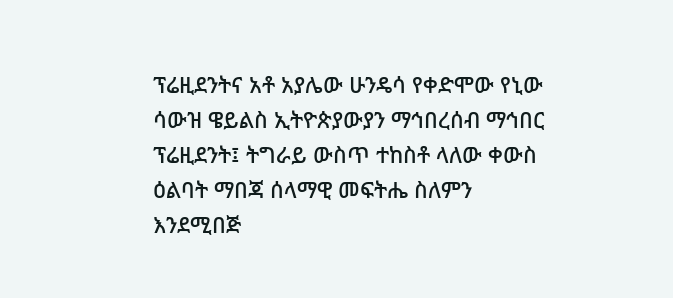ፕሬዚደንትና አቶ አያሌው ሁንዴሳ የቀድሞው የኒው ሳውዝ ዌይልስ ኢትዮጵያውያን ማኅበረሰብ ማኅበር ፕሬዚደንት፤ ትግራይ ውስጥ ተከስቶ ላለው ቀውስ ዕልባት ማበጃ ሰላማዊ መፍትሔ ስለምን እንደሚበጅ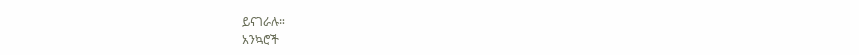ይናገራሉ።
አንኳሮች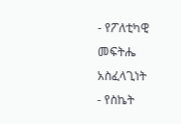- የፖለቲካዊ መፍትሔ አስፈላጊነት
- የስኬት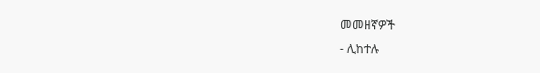መመዘኛዎች
- ሊከተሉ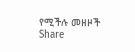የሚችሉ መዘዞች
Share